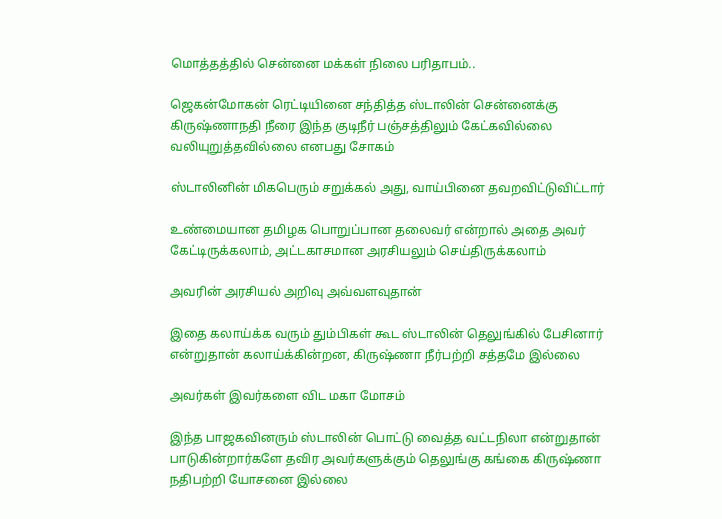மொத்தத்தில் சென்னை மக்கள் நிலை பரிதாபம்..

ஜெகன்மோகன் ரெட்டியினை சந்தித்த ஸ்டாலின் சென்னைக்கு கிருஷ்ணாநதி நீரை இந்த குடிநீர் பஞ்சத்திலும் கேட்கவில்லை வலியுறுத்தவில்லை எனபது சோகம்

ஸ்டாலினின் மிகபெரும் சறுக்கல் அது, வாய்பினை தவறவிட்டுவிட்டார்

உண்மையான தமிழக பொறுப்பான தலைவர் என்றால் அதை அவர் கேட்டிருக்கலாம், அட்டகாசமான அரசியலும் செய்திருக்கலாம்

அவரின் அரசியல் அறிவு அவ்வளவுதான்

இதை கலாய்க்க வரும் தும்பிகள் கூட ஸ்டாலின் தெலுங்கில் பேசினார் என்றுதான் கலாய்க்கின்றன, கிருஷ்ணா நீர்பற்றி சத்தமே இல்லை

அவர்கள் இவர்களை விட மகா மோசம்

இந்த பாஜகவினரும் ஸ்டாலின் பொட்டு வைத்த வட்டநிலா என்றுதான் பாடுகின்றார்களே தவிர அவர்களுக்கும் தெலுங்கு கங்கை கிருஷ்ணா நதிபற்றி யோசனை இல்லை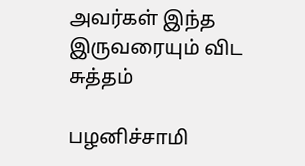அவர்கள் இந்த இருவரையும் விட சுத்தம்

பழனிச்சாமி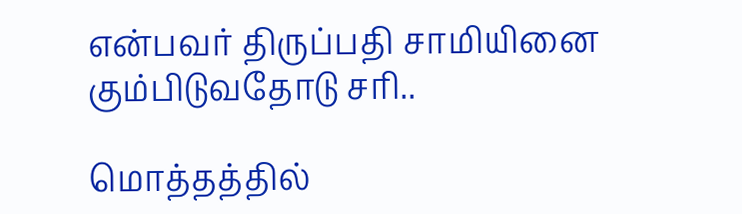என்பவர் திருப்பதி சாமியினை கும்பிடுவதோடு சரி..

மொத்தத்தில்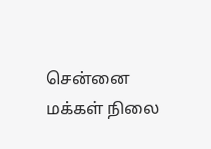சென்னை மக்கள் நிலை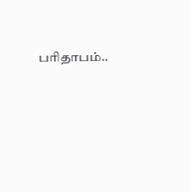பரிதாபம்..